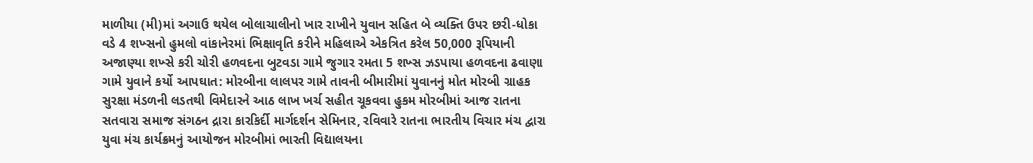માળીયા (મી)માં અગાઉ થયેલ બોલાચાલીનો ખાર રાખીને યુવાન સહિત બે વ્યક્તિ ઉપર છરી-ધોકા વડે 4 શખ્સનો હુમલો વાંકાનેરમાં ભિક્ષાવૃતિ કરીને મહિલાએ એકત્રિત કરેલ 50,000 રૂપિયાની અજાણ્યા શખ્સે કરી ચોરી હળવદના બુટવડા ગામે જુગાર રમતા 5 શખ્સ ઝડપાયા હળવદના ઢવાણા ગામે યુવાને કર્યો આપઘાત: મોરબીના લાલપર ગામે તાવની બીમારીમાં યુવાનનું મોત મોરબી ગ્રાહક સુરક્ષા મંડળની લડતથી વિમેદારને આઠ લાખ ખર્ચ સહીત ચૂકવવા હુકમ મોરબીમાં આજ રાતના સતવારા સમાજ સંગઠન દ્રારા કારકિર્દી માર્ગદર્શન સેમિનાર, રવિવારે રાતના ભારતીય વિચાર મંચ દ્વારા યુવા મંચ કાર્યક્રમનું આયોજન મોરબીમાં ભારતી વિદ્યાલયના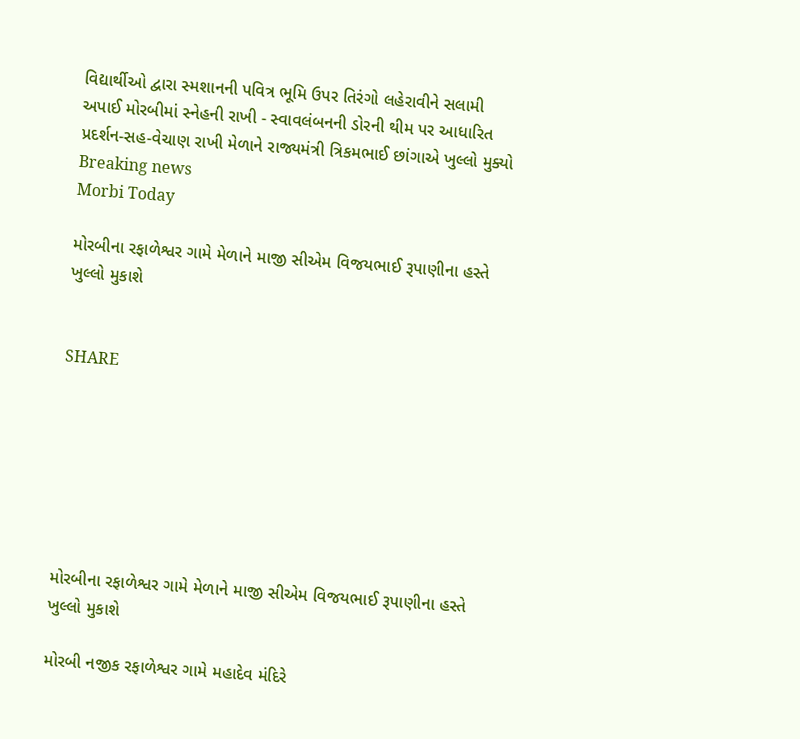વિદ્યાર્થીઓ દ્વારા સ્મશાનની પવિત્ર ભૂમિ ઉપર તિરંગો લહેરાવીને સલામી અપાઈ મોરબીમાં સ્નેહની રાખી - સ્વાવલંબનની ડોરની થીમ પર આધારિત પ્રદર્શન-સહ-વેચાણ રાખી મેળાને રાજ્યમંત્રી ત્રિકમભાઈ છાંગાએ ખુલ્લો મુક્યો
Breaking news
Morbi Today

મોરબીના રફાળેશ્વર ગામે મેળાને માજી સીએમ વિજયભાઈ રૂપાણીના હસ્તે ખુલ્લો મુકાશે


SHARE







મોરબીના રફાળેશ્વર ગામે મેળાને માજી સીએમ વિજયભાઈ રૂપાણીના હસ્તે ખુલ્લો મુકાશે

મોરબી નજીક રફાળેશ્વર ગામે મહાદેવ મંદિરે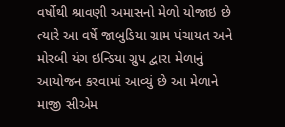વર્ષોથી શ્રાવણી અમાસનો મેળો યોજાઇ છે ત્યારે આ વર્ષે જાબુડિયા ગ્રામ પંચાયત અને મોરબી યંગ ઇન્ડિયા ગ્રુપ દ્વારા મેળાનું આયોજન કરવામાં આવ્યું છે આ મેળાને માજી સીએમ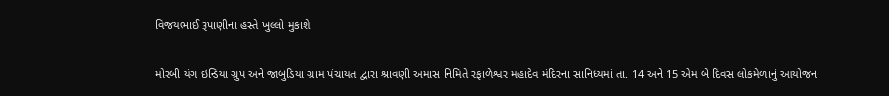વિજયભાઈ રૂપાણીના હસ્તે ખુલ્લો મુકાશે

મોરબી યંગ ઇન્ડિયા ગ્રુપ અને જાબુડિયા ગ્રામ પંચાયત દ્વારા શ્રાવણી અમાસ નિમિતે રફાળેશ્વર મહાદેવ મંદિરના સાનિધ્યમાં તા. 14 અને 15 એમ બે દિવસ લોકમેળાનું આયોજન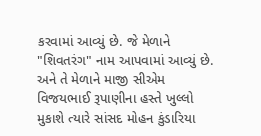કરવામાં આવ્યું છે. જે મેળાને  "શિવતરંગ" નામ આપવામાં આવ્યું છે. અને તે મેળાને માજી સીએમ વિજયભાઈ રૂપાણીના હસ્તે ખુલ્લો મુકાશે ત્યારે સાંસદ મોહન કુંડારિયા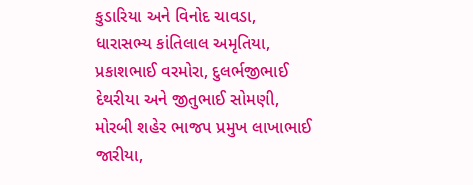કુડારિયા અને વિનોદ ચાવડા, ધારાસભ્ય કાંતિલાલ અમૃતિયા, પ્રકાશભાઈ વરમોરા, દુલર્ભજીભાઈ દેથરીયા અને જીતુભાઈ સોમણી, મોરબી શહેર ભાજપ પ્રમુખ લાખાભાઈ જારીયા,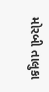મોરબી તાલુકા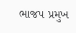ભાજપ પ્રમુખ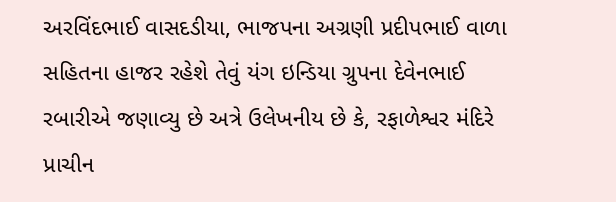અરવિંદભાઈ વાસદડીયા, ભાજપના અગ્રણી પ્રદીપભાઈ વાળા સહિતના હાજર રહેશે તેવું યંગ ઇન્ડિયા ગ્રુપના દેવેનભાઈ રબારીએ જણાવ્યુ છે અત્રે ઉલેખનીય છે કે, રફાળેશ્વર મંદિરે પ્રાચીન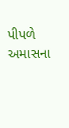પીપળે અમાસના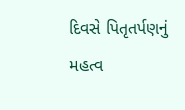દિવસે પિતૃતર્પણનું મહત્વ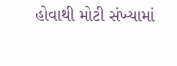હોવાથી મોટી સંખ્યામાં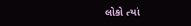લોકો ત્યાં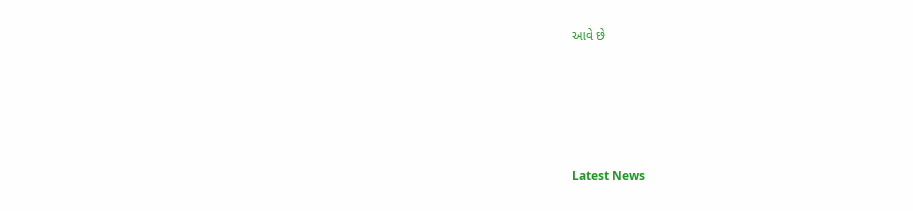આવે છે






Latest News